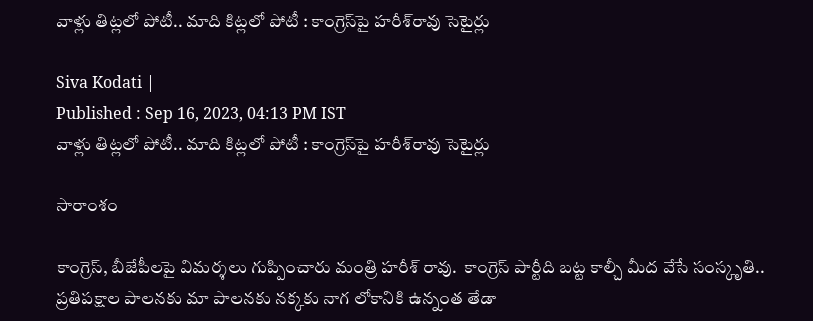వాళ్లు తిట్లలో పోటీ.. మాది కిట్లలో పోటీ : కాంగ్రెస్‌పై హరీశ్‌రావు సెటైర్లు

Siva Kodati |
Published : Sep 16, 2023, 04:13 PM IST
వాళ్లు తిట్లలో పోటీ.. మాది కిట్లలో పోటీ : కాంగ్రెస్‌పై హరీశ్‌రావు సెటైర్లు

సారాంశం

కాంగ్రెస్, బీజేపీలపై విమర్శలు గుప్పించారు మంత్రి హరీశ్ రావు.  కాంగ్రెస్ పార్టీది బట్ట కాల్చీ మీద వేసే సంస్కృతి.. ప్రతిపక్షాల పాలనకు మా పాలనకు నక్కకు నాగ లోకానికి ఉన్నంత తేడా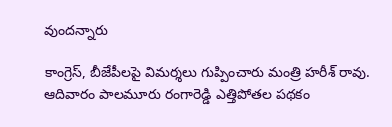వుందన్నారు

కాంగ్రెస్, బీజేపీలపై విమర్శలు గుప్పించారు మంత్రి హరీశ్ రావు. ఆదివారం పాలమూరు రంగారెడ్డి ఎత్తిపోతల పథకం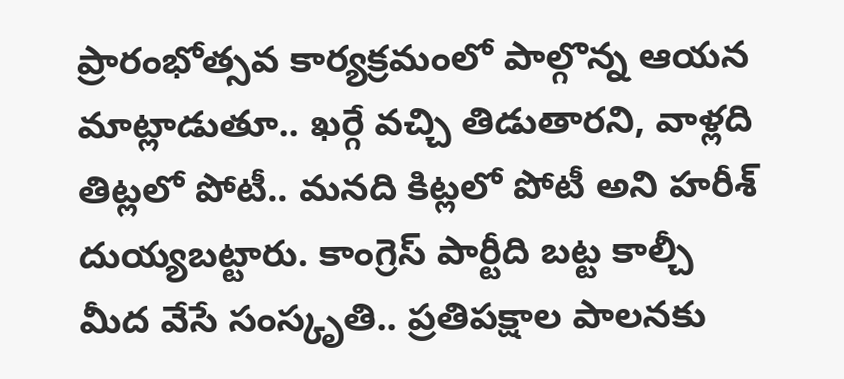ప్రారంభోత్సవ కార్యక్రమంలో పాల్గొన్న ఆయన మాట్లాడుతూ.. ఖర్గే వచ్చి తిడుతారని, వాళ్లది తిట్లలో పోటీ.. మనది కిట్లలో పోటీ అని హరీశ్ దుయ్యబట్టారు. కాంగ్రెస్ పార్టీది బట్ట కాల్చీ మీద వేసే సంస్కృతి.. ప్రతిపక్షాల పాలనకు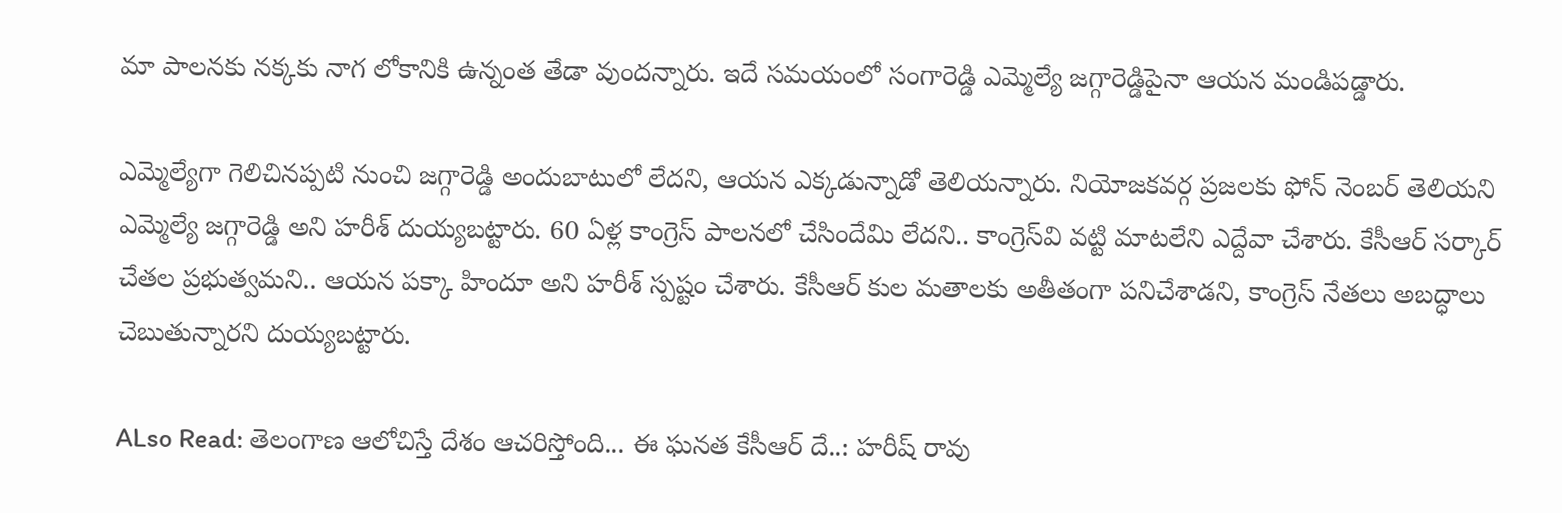మా పాలనకు నక్కకు నాగ లోకానికి ఉన్నంత తేడా వుందన్నారు. ఇదే సమయంలో సంగారెడ్డి ఎమ్మెల్యే జగ్గారెడ్డిపైనా ఆయన మండిపడ్డారు.

ఎమ్మెల్యేగా గెలిచినప్పటి నుంచి జగ్గారెడ్డి అందుబాటులో లేదని, ఆయన ఎక్కడున్నాడో తెలియన్నారు. నియోజకవర్గ ప్రజలకు ఫోన్ నెంబర్ తెలియని ఎమ్మెల్యే జగ్గారెడ్డి అని హరీశ్ దుయ్యబట్టారు. 60 ఏళ్ల కాంగ్రెస్ పాలనలో చేసిందేమి లేదని.. కాంగ్రెస్‌వి వట్టి మాటలేని ఎద్దేవా చేశారు. కేసీఆర్ సర్కార్ చేతల ప్రభుత్వమని.. ఆయన పక్కా హిందూ అని హరీశ్ స్పష్టం చేశారు. కేసీఆర్ కుల మతాలకు అతీతంగా పనిచేశాడని, కాంగ్రెస్ నేతలు అబద్ధాలు చెబుతున్నారని దుయ్యబట్టారు.

ALso Read: తెలంగాణ ఆలోచిస్తే దేశం ఆచరిస్తోంది... ఈ ఘనత కేసీఆర్ దే..: హరీష్ రావు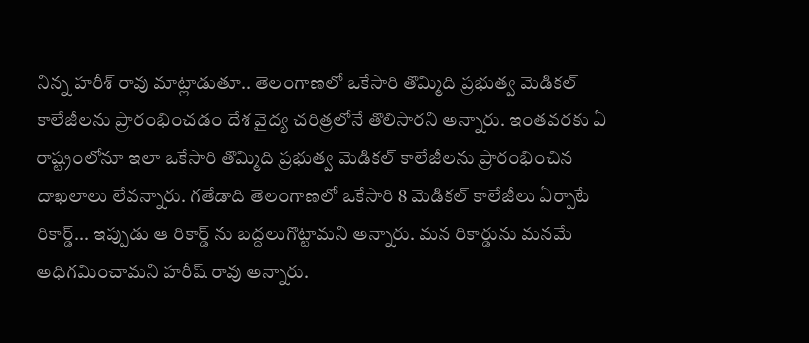నిన్న హరీశ్ రావు మాట్లాడుతూ.. తెలంగాణలో ఒకేసారి తొమ్మిది ప్రభుత్వ మెడికల్ కాలేజీలను ప్రారంభించడం దేశ వైద్య చరిత్రలోనే తొలిసారని అన్నారు. ఇంతవరకు ఏ రాష్ట్రంలోనూ ఇలా ఒకేసారి తొమ్మిది ప్రభుత్వ మెడికల్ కాలేజీలను ప్రారంభించిన దాఖలాలు లేవన్నారు. గతేడాది తెలంగాణలో ఒకేసారి 8 మెడికల్ కాలేజీలు ఏర్పాటే రికార్డ్... ఇప్పుడు ఆ రికార్డ్ ను బద్దలుగొట్టామని అన్నారు. మన రికార్డును మనమే అధిగమించామని హరీష్ రావు అన్నారు.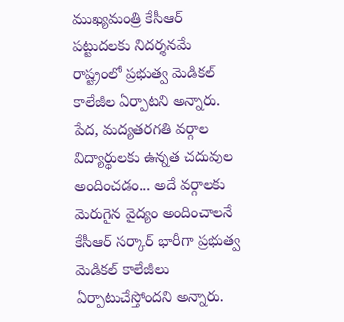ముఖ్యమంత్రి కేసీఆర్ పట్టుదలకు నిదర్శనమే రాష్ట్రంలో ప్రభుత్వ మెడికల్ కాలేజీల ఏర్పాటని అన్నారు. పేద, మద్యతరగతి వర్గాల విద్యార్థులకు ఉన్నత చదువుల అందించడం... అదే వర్గాలకు మెరుగైన వైద్యం అందించాలనే కేసీఆర్ సర్కార్ భారీగా ప్రభుత్వ మెడికల్ కాలేజీలు ఏర్పాటుచేస్తోందని అన్నారు.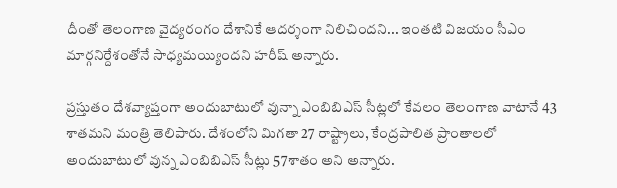దీంతో తెలంగాణ వైద్యరంగం దేశానికే ఆదర్శంగా నిలిచిందని... ఇంతటి విజయం సీఎం మార్గనిర్దేశంతోనే సాధ్యమయ్యిందని హరీష్ అన్నారు.

ప్రస్తుతం దేశవ్యాప్తంగా అందుబాటులో వున్నా ఎంబిబిఎస్ సీట్లలో కేవలం తెలంగాణ వాటానే 43 శాతమని మంత్రి తెలిపారు. దేశంలోని మిగతా 27 రాష్ట్రాలు, కేంద్రపాలిత ప్రాంతాలలో అందుబాటులో వున్న ఎంబిబిఎస్ సీట్లు 57శాతం అని అన్నారు.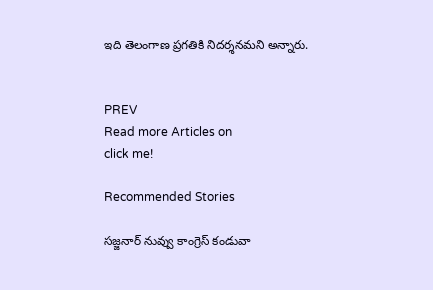ఇది తెలంగాణ ప్రగతికి నిదర్శనమని అన్నారు.


PREV
Read more Articles on
click me!

Recommended Stories

సజ్జనార్ నువ్వు కాంగ్రెస్ కండువా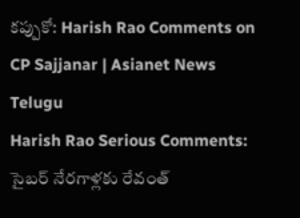కప్పుకో: Harish Rao Comments on CP Sajjanar | Asianet News Telugu
Harish Rao Serious Comments: సైబర్ నేరగాళ్లకు రేవంత్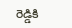రెడ్డికి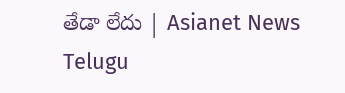తేడా లేదు | Asianet News Telugu